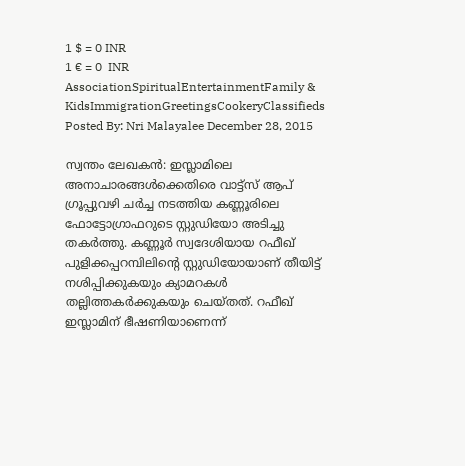1 $ = 0 INR
1 € = 0  INR
AssociationSpiritualEntertainmentFamily & KidsImmigrationGreetingsCookeryClassifieds
Posted By: Nri Malayalee December 28, 2015

സ്വന്തം ലേഖകന്‍: ഇസ്ലാമിലെ അനാചാരങ്ങള്‍ക്കെതിരെ വാട്ട്‌സ് ആപ് ഗ്രൂപ്പുവഴി ചര്‍ച്ച നടത്തിയ കണ്ണൂരിലെ ഫോട്ടോഗ്രാഫറുടെ സ്റ്റുഡിയോ അടിച്ചു തകര്‍ത്തു. കണ്ണൂര്‍ സ്വദേശിയായ റഫീഖ് പുളിക്കപ്പറമ്പിലിന്റെ സ്റ്റുഡിയോയാണ് തീയിട്ട് നശിപ്പിക്കുകയും ക്യാമറകള്‍ തല്ലിത്തകര്‍ക്കുകയും ചെയ്തത്. റഫീഖ് ഇസ്ലാമിന് ഭീഷണിയാണെന്ന്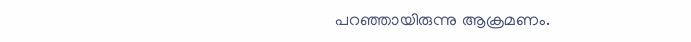പറഞ്ഞായിരുന്നു ആക്രമണം.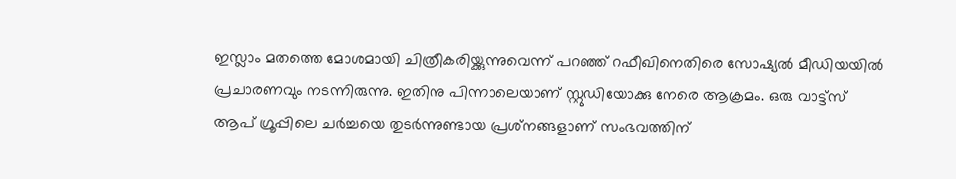ഇസ്ലാം മതത്തെ മോശമായി ചിത്രീകരിയ്ക്കുന്നുവെന്ന് പറഞ്ഞ് റഫീഖിനെതിരെ സോഷ്യല്‍ മീഡിയയില്‍ പ്രചാരണവും നടന്നിരുന്നു. ഇതിനു പിന്നാലെയാണ് സ്റ്റുഡിയോക്കു നേരെ ആക്രമം. ഒരു വാട്ട്‌സ് ആപ് ഗ്രൂപ്പിലെ ചര്‍ച്ചയെ തുടര്‍ന്നുണ്ടായ പ്രശ്‌നങ്ങളാണ് സംഭവത്തിന്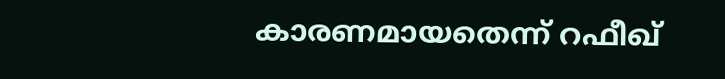കാരണമായതെന്ന് റഫീഖ്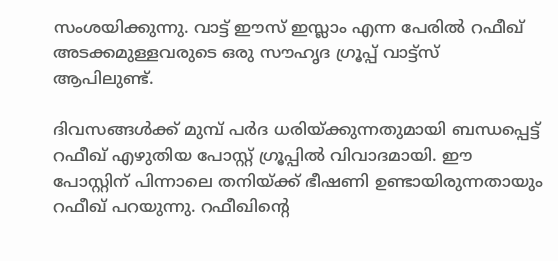സംശയിക്കുന്നു. വാട്ട് ഈസ് ഇസ്ലാം എന്ന പേരില്‍ റഫീഖ് അടക്കമുള്ളവരുടെ ഒരു സൗഹൃദ ഗ്രൂപ്പ് വാട്ട്‌സ് ആപിലുണ്ട്.

ദിവസങ്ങള്‍ക്ക് മുമ്പ് പര്‍ദ ധരിയ്ക്കുന്നതുമായി ബന്ധപ്പെട്ട് റഫീഖ് എഴുതിയ പോസ്റ്റ് ഗ്രൂപ്പില്‍ വിവാദമായി. ഈ പോസ്റ്റിന് പിന്നാലെ തനിയ്ക്ക് ഭീഷണി ഉണ്ടായിരുന്നതായും റഫീഖ് പറയുന്നു. റഫീഖിന്റെ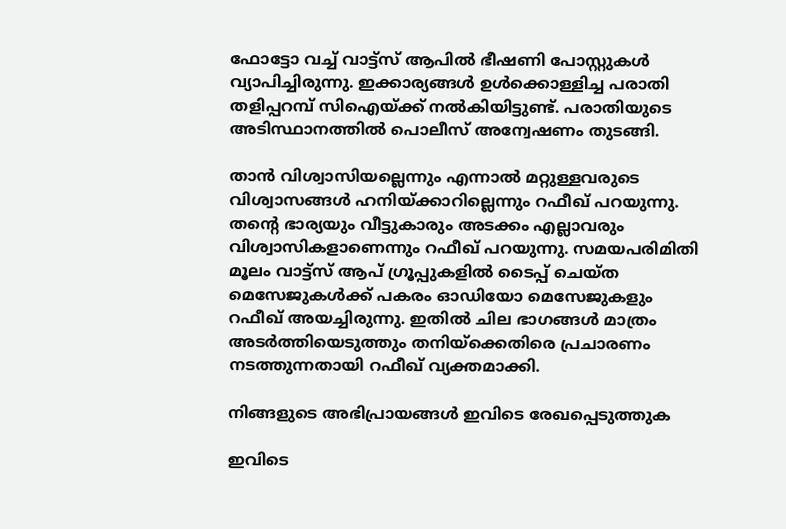ഫോട്ടോ വച്ച് വാട്ട്‌സ് ആപില്‍ ഭീഷണി പോസ്റ്റുകള്‍ വ്യാപിച്ചിരുന്നു. ഇക്കാര്യങ്ങള്‍ ഉള്‍ക്കൊള്ളിച്ച പരാതി തളിപ്പറമ്പ് സിഐയ്ക്ക് നല്‍കിയിട്ടുണ്ട്. പരാതിയുടെ അടിസ്ഥാനത്തില്‍ പൊലീസ് അന്വേഷണം തുടങ്ങി.

താന്‍ വിശ്വാസിയല്ലെന്നും എന്നാല്‍ മറ്റുള്ളവരുടെ വിശ്വാസങ്ങള്‍ ഹനിയ്ക്കാറില്ലെന്നും റഫീഖ് പറയുന്നു. തന്റെ ഭാര്യയും വീട്ടുകാരും അടക്കം എല്ലാവരും വിശ്വാസികളാണെന്നും റഫീഖ് പറയുന്നു. സമയപരിമിതി മൂലം വാട്ട്‌സ് ആപ് ഗ്രൂപ്പുകളില്‍ ടൈപ്പ് ചെയ്ത മെസേജുകള്‍ക്ക് പകരം ഓഡിയോ മെസേജുകളും റഫീഖ് അയച്ചിരുന്നു. ഇതില്‍ ചില ഭാഗങ്ങള്‍ മാത്രം അടര്‍ത്തിയെടുത്തും തനിയ്‌ക്കെതിരെ പ്രചാരണം നടത്തുന്നതായി റഫീഖ് വ്യക്തമാക്കി.

നിങ്ങളുടെ അഭിപ്രായങ്ങള്‍ ഇവിടെ രേഖപ്പെടുത്തുക

ഇവിടെ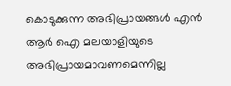കൊടുക്കുന്ന അഭിപ്രായങ്ങള്‍ എന്‍ ആര്‍ ഐ മലയാളിയുടെ അഭിപ്രായമാവണമെന്നില്ല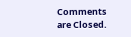Comments are Closed.